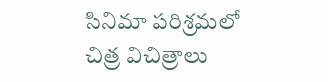సినిమా పరిశ్రమలో చిత్ర విచిత్రాలు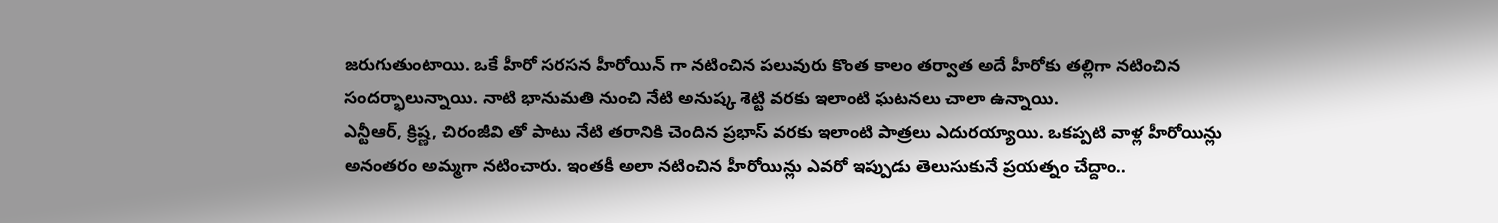జరుగుతుంటాయి. ఒకే హీరో సరసన హీరోయిన్ గా నటించిన పలువురు కొంత కాలం తర్వాత అదే హీరోకు తల్లిగా నటించిన సందర్భాలున్నాయి. నాటి భానుమతి నుంచి నేటి అనుష్క శెట్టి వరకు ఇలాంటి ఘటనలు చాలా ఉన్నాయి.
ఎన్టీఆర్, క్రిష్ణ, చిరంజీవి తో పాటు నేటి తరానికి చెందిన ప్రభాస్ వరకు ఇలాంటి పాత్రలు ఎదురయ్యాయి. ఒకప్పటి వాళ్ల హీరోయిన్లు అనంతరం అమ్మగా నటించారు. ఇంతకీ అలా నటించిన హీరోయిన్లు ఎవరో ఇప్పుడు తెలుసుకునే ప్రయత్నం చేద్దాం..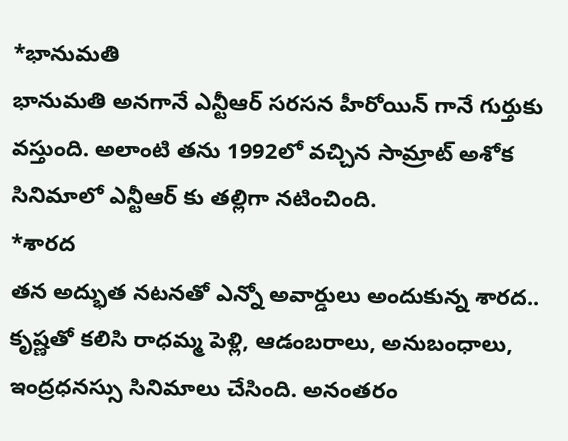*భానుమతి
భానుమతి అనగానే ఎన్టీఆర్ సరసన హీరోయిన్ గానే గుర్తుకు వస్తుంది. అలాంటి తను 1992లో వచ్చిన సామ్రాట్ అశోక సినిమాలో ఎన్టీఆర్ కు తల్లిగా నటించింది.
*శారద
తన అద్భుత నటనతో ఎన్నో అవార్డులు అందుకున్న శారద.. కృష్ణతో కలిసి రాధమ్మ పెళ్లి, ఆడంబరాలు, అనుబంధాలు, ఇంద్రధనస్సు సినిమాలు చేసింది. అనంతరం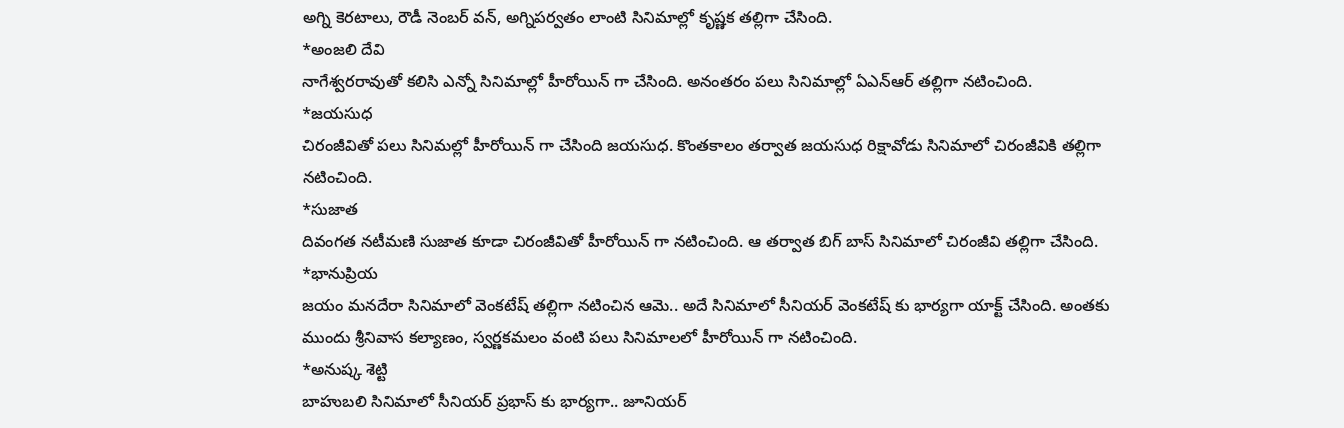అగ్ని కెరటాలు, రౌడీ నెంబర్ వన్, అగ్నిపర్వతం లాంటి సినిమాల్లో కృష్ణక తల్లిగా చేసింది.
*అంజలి దేవి
నాగేశ్వరరావుతో కలిసి ఎన్నో సినిమాల్లో హీరోయిన్ గా చేసింది. అనంతరం పలు సినిమాల్లో ఏఎన్ఆర్ తల్లిగా నటించింది.
*జయసుధ
చిరంజీవితో పలు సినిమల్లో హీరోయిన్ గా చేసింది జయసుధ. కొంతకాలం తర్వాత జయసుధ రిక్షావోడు సినిమాలో చిరంజీవికి తల్లిగా నటించింది.
*సుజాత
దివంగత నటీమణి సుజాత కూడా చిరంజీవితో హీరోయిన్ గా నటించింది. ఆ తర్వాత బిగ్ బాస్ సినిమాలో చిరంజీవి తల్లిగా చేసింది.
*భానుప్రియ
జయం మనదేరా సినిమాలో వెంకటేష్ తల్లిగా నటించిన ఆమె.. అదే సినిమాలో సీనియర్ వెంకటేష్ కు భార్యగా యాక్ట్ చేసింది. అంతకు ముందు శ్రీనివాస కల్యాణం, స్వర్ణకమలం వంటి పలు సినిమాలలో హీరోయిన్ గా నటించింది.
*అనుష్క శెట్టి
బాహుబలి సినిమాలో సీనియర్ ప్రభాస్ కు భార్యగా.. జూనియర్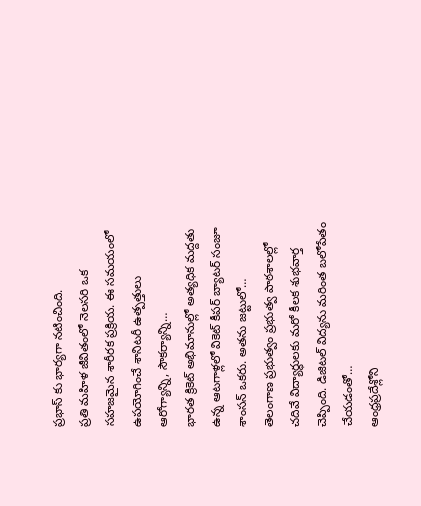ప్రభాస్ కు భార్యగా నటించింది.
ప్రతి మహిళ జీవితంలో నెలసరి ఒక సహజమైన శారీరక ప్రక్రియ. ఈ సమయంలో ఉపయోగించే శానిటరీ ఉత్పత్తులు ఆరోగ్యాన్ని, సౌకర్యాన్ని…
భారత క్రికెట్ అభిమానుల్లో అత్యధిక మద్దతు ఉన్న ఆటగాళ్లలో వికెట్ కీపర్ బ్యాటర్ సంజూ శాంసన్ ఒకరు. అతను జట్టులో…
తెలంగాణ ప్రభుత్వం ప్రభుత్వ పాఠశాలల్లో చదివే విద్యార్థులకు మరో కీలక శుభవార్త చెప్పింది. డిజిటల్ విద్యను మరింత బలోపేతం చేయడంతో…
ఆంధ్రప్రదేశ్లోని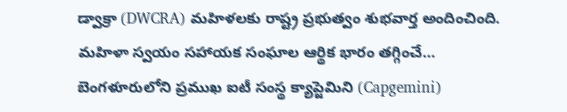డ్వాక్రా (DWCRA) మహిళలకు రాష్ట్ర ప్రభుత్వం శుభవార్త అందించింది. మహిళా స్వయం సహాయక సంఘాల ఆర్థిక భారం తగ్గించే…
బెంగళూరులోని ప్రముఖ ఐటీ సంస్థ క్యాప్జెమిని (Capgemini)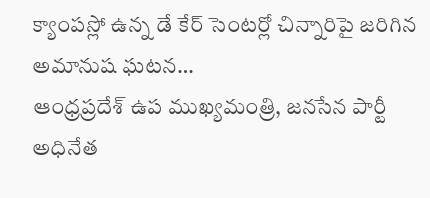క్యాంపస్లో ఉన్న డే కేర్ సెంటర్లో చిన్నారిపై జరిగిన అమానుష ఘటన…
ఆంధ్రప్రదేశ్ ఉప ముఖ్యమంత్రి, జనసేన పార్టీ అధినేత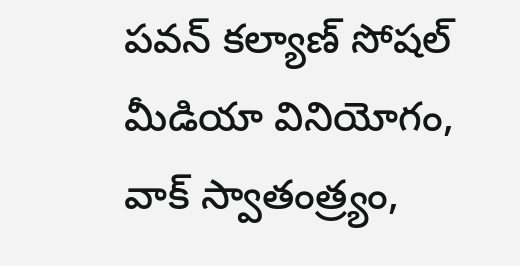పవన్ కల్యాణ్ సోషల్ మీడియా వినియోగం, వాక్ స్వాతంత్ర్యం,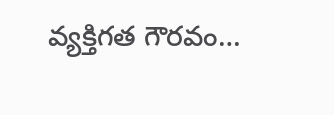వ్యక్తిగత గౌరవం…